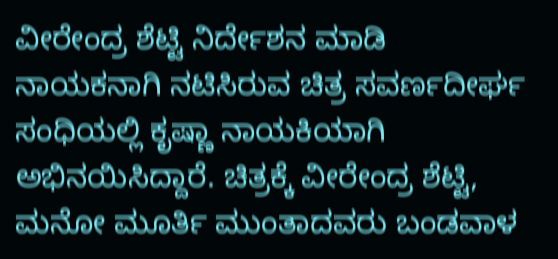ವೀರೇಂದ್ರ ಶೆಟ್ಟಿ ನಿರ್ದೇಶನ ಮಾಡಿ ನಾಯಕನಾಗಿ ನಟಿಸಿರುವ ಚಿತ್ರ ಸವರ್ಣದೀರ್ಘ ಸಂಧಿಯಲ್ಲಿ ಕೃಷ್ಣಾ ನಾಯಕಿಯಾಗಿ ಅಭಿನಯಿಸಿದ್ದಾರೆ. ಚಿತ್ರಕ್ಕೆ ವೀರೇಂದ್ರ ಶೆಟ್ಟಿ, ಮನೋ ಮೂರ್ತಿ ಮುಂತಾದವರು ಬಂಡವಾಳ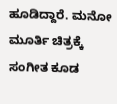ಹೂಡಿದ್ದಾರೆ. ಮನೋ ಮೂರ್ತಿ ಚಿತ್ರಕ್ಕೆ ಸಂಗೀತ ಕೂಡ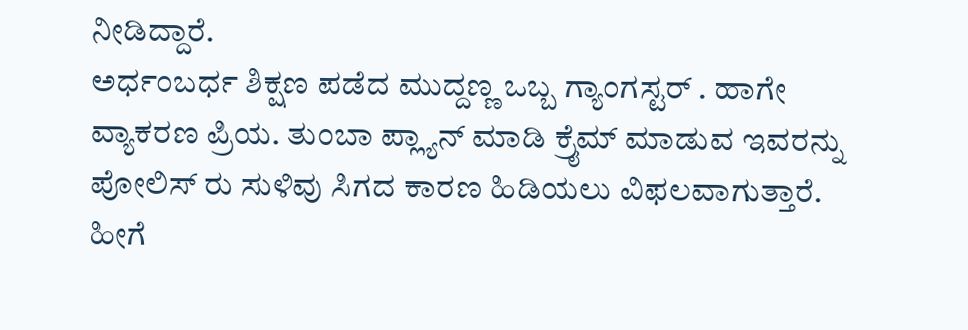ನೀಡಿದ್ದಾರೆ.
ಅರ್ಧಂಬರ್ಧ ಶಿಕ್ಷಣ ಪಡೆದ ಮುದ್ದಣ್ಣ ಒಬ್ಬ ಗ್ಯಾಂಗಸ್ಟರ್ . ಹಾಗೇ ವ್ಯಾಕರಣ ಪ್ರಿಯ. ತುಂಬಾ ಪ್ಲ್ಯಾನ್ ಮಾಡಿ ಕ್ರೈಮ್ ಮಾಡುವ ಇವರನ್ನು ಪೋಲಿಸ್ ರು ಸುಳಿವು ಸಿಗದ ಕಾರಣ ಹಿಡಿಯಲು ವಿಫಲವಾಗುತ್ತಾರೆ. ಹೀಗೆ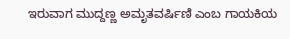ಇರುವಾಗ ಮುದ್ದಣ್ಣ ಅಮೃತವರ್ಷಿಣಿ ಎಂಬ ಗಾಯಕಿಯ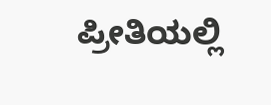ಪ್ರೀತಿಯಲ್ಲಿ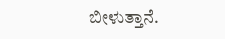ಬೀಳುತ್ತಾನೆ.